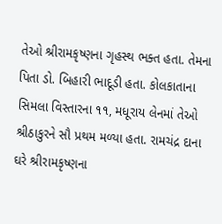તેઓ શ્રીરામકૃષ્ણના ગૃહસ્થ ભક્ત હતા. તેમના પિતા ડો. બિહારી ભાદૂડી હતા. કોલકાતાના સિમલા વિસ્તારના ૧૧, મધૂરાય લેનમાં તેઓ શ્રીઠાકુરને સૌ પ્રથમ મળ્યા હતા. રામચંદ્ર દાના ઘરે શ્રીરામકૃષ્ણના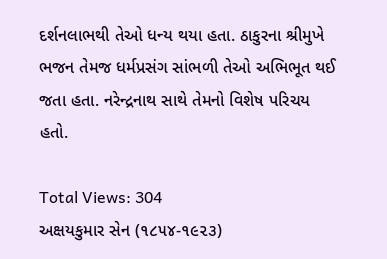દર્શનલાભથી તેઓ ધન્ય થયા હતા. ઠાકુરના શ્રીમુખે ભજન તેમજ ધર્મપ્રસંગ સાંભળી તેઓ અભિભૂત થઈ જતા હતા. નરેન્દ્રનાથ સાથે તેમનો વિશેષ પરિચય હતો.

Total Views: 304
અક્ષયકુમાર સેન (૧૮૫૪-૧૯૨૩)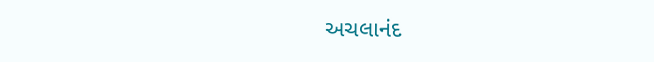અચલાનંદ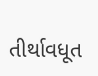તીર્થાવધૂત